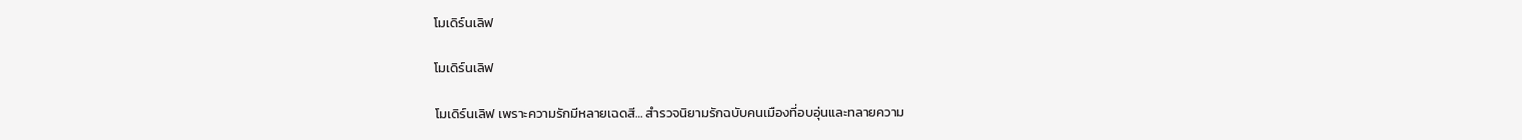โมเดิร์นเลิฟ

โมเดิร์นเลิฟ

โมเดิร์นเลิฟ เพราะความรักมีหลายเฉดสี… สำรวจนิยามรักฉบับคนเมืองที่อบอุ่นและทลายความ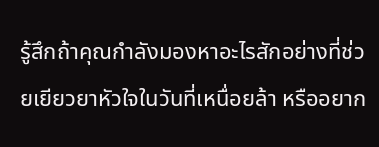รู้สึกถ้าคุณกำลังมองหาอะไรสักอย่างที่ช่วยเยียวยาหัวใจในวันที่เหนื่อยล้า หรืออยาก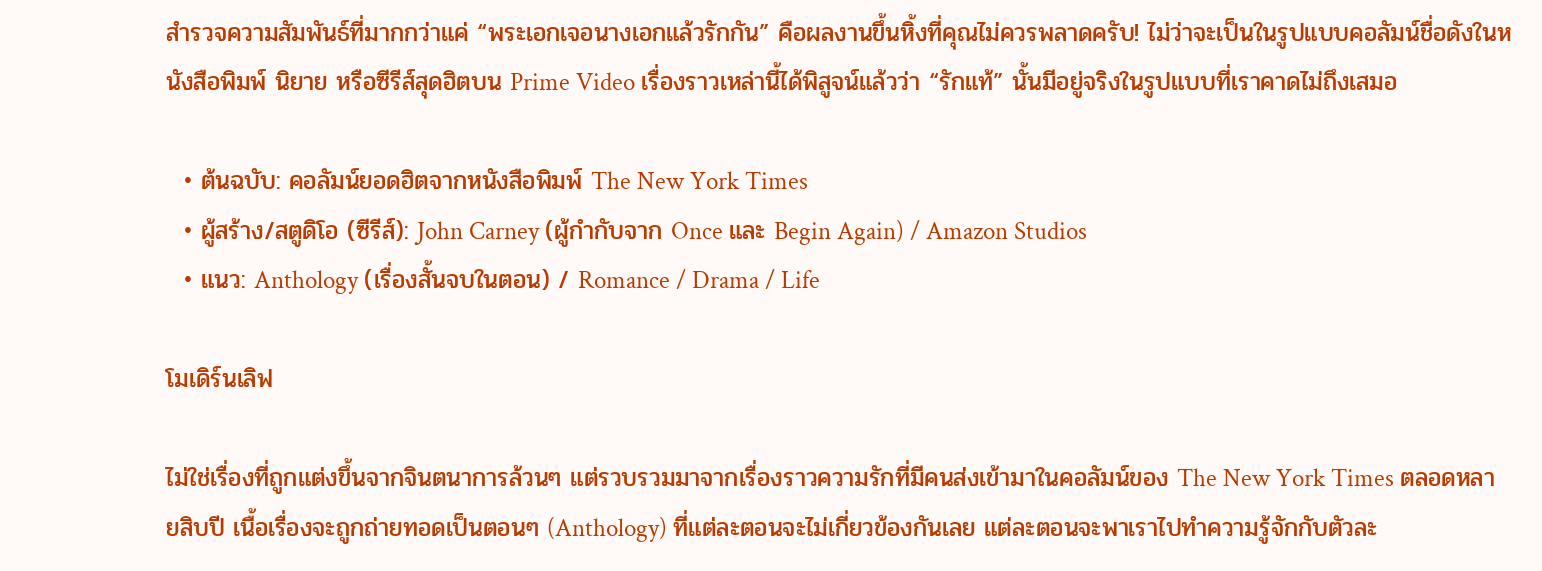สำรวจความสัมพันธ์ที่มากกว่าแค่ “พระเอกเจอนางเอกแล้วรักกัน” คือผลงานขึ้นหิ้งที่คุณไม่ควรพลาดครับ! ไม่ว่าจะเป็นในรูปแบบคอลัมน์ชื่อดังในหนังสือพิมพ์ นิยาย หรือซีรีส์สุดฮิตบน Prime Video เรื่องราวเหล่านี้ได้พิสูจน์แล้วว่า “รักแท้” นั้นมีอยู่จริงในรูปแบบที่เราคาดไม่ถึงเสมอ

  • ต้นฉบับ: คอลัมน์ยอดฮิตจากหนังสือพิมพ์ The New York Times
  • ผู้สร้าง/สตูดิโอ (ซีรีส์): John Carney (ผู้กำกับจาก Once และ Begin Again) / Amazon Studios
  • แนว: Anthology (เรื่องสั้นจบในตอน) / Romance / Drama / Life

โมเดิร์นเลิฟ

ไม่ใช่เรื่องที่ถูกแต่งขึ้นจากจินตนาการล้วนๆ แต่รวบรวมมาจากเรื่องราวความรักที่มีคนส่งเข้ามาในคอลัมน์ของ The New York Times ตลอดหลายสิบปี เนื้อเรื่องจะถูกถ่ายทอดเป็นตอนๆ (Anthology) ที่แต่ละตอนจะไม่เกี่ยวข้องกันเลย แต่ละตอนจะพาเราไปทำความรู้จักกับตัวละ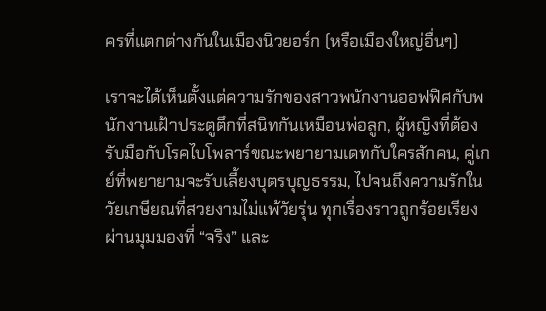ครที่แตกต่างกันในเมืองนิวยอร์ก (หรือเมืองใหญ่อื่นๆ)

เราจะได้เห็นตั้งแต่ความรักของสาวพนักงานออฟฟิศกับพนักงานเฝ้าประตูตึกที่สนิทกันเหมือนพ่อลูก, ผู้หญิงที่ต้องรับมือกับโรคไบโพลาร์ขณะพยายามเดทกับใครสักคน, คู่เกย์ที่พยายามจะรับเลี้ยงบุตรบุญธรรม, ไปจนถึงความรักในวัยเกษียณที่สวยงามไม่แพ้วัยรุ่น ทุกเรื่องราวถูกร้อยเรียงผ่านมุมมองที่ “จริง” และ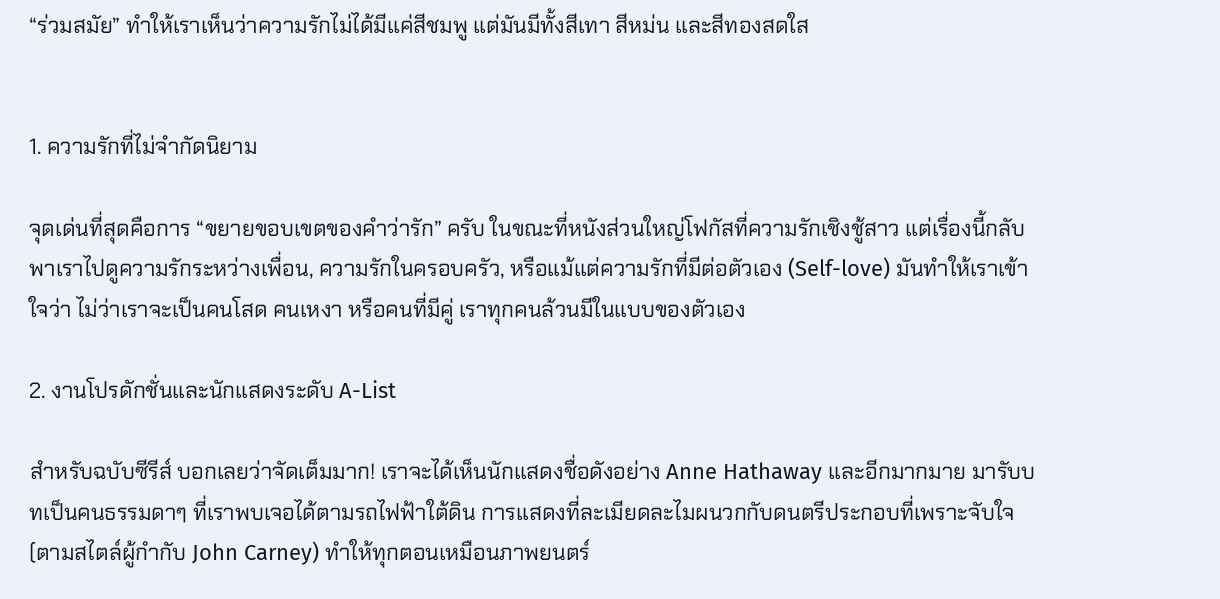“ร่วมสมัย” ทำให้เราเห็นว่าความรักไม่ได้มีแค่สีชมพู แต่มันมีทั้งสีเทา สีหม่น และสีทองสดใส


1. ความรักที่ไม่จำกัดนิยาม

จุดเด่นที่สุดคือการ “ขยายขอบเขตของคำว่ารัก” ครับ ในขณะที่หนังส่วนใหญ่โฟกัสที่ความรักเชิงชู้สาว แต่เรื่องนี้กลับพาเราไปดูความรักระหว่างเพื่อน, ความรักในครอบครัว, หรือแม้แต่ความรักที่มีต่อตัวเอง (Self-love) มันทำให้เราเข้าใจว่า ไม่ว่าเราจะเป็นคนโสด คนเหงา หรือคนที่มีคู่ เราทุกคนล้วนมีในแบบของตัวเอง

2. งานโปรดักชั่นและนักแสดงระดับ A-List

สำหรับฉบับซีรีส์ บอกเลยว่าจัดเต็มมาก! เราจะได้เห็นนักแสดงชื่อดังอย่าง Anne Hathaway และอีกมากมาย มารับบทเป็นคนธรรมดาๆ ที่เราพบเจอได้ตามรถไฟฟ้าใต้ดิน การแสดงที่ละเมียดละไมผนวกกับดนตรีประกอบที่เพราะจับใจ (ตามสไตล์ผู้กำกับ John Carney) ทำให้ทุกตอนเหมือนภาพยนตร์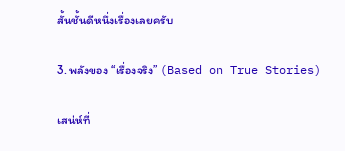สั้นชั้นดีหนึ่งเรื่องเลยครับ

3. พลังของ “เรื่องจริง” (Based on True Stories)

เสน่ห์ที่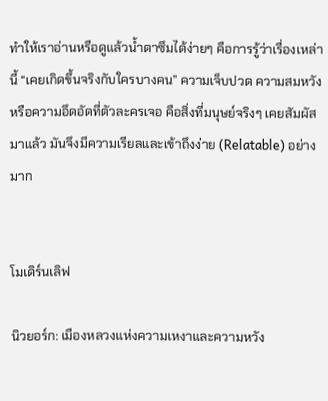ทำให้เราอ่านหรือดูแล้วน้ำตาซึมได้ง่ายๆ คือการรู้ว่าเรื่องเหล่านี้ “เคยเกิดขึ้นจริงกับใครบางคน” ความเจ็บปวด ความสมหวัง หรือความอึดอัดที่ตัวละครเจอ คือสิ่งที่มนุษย์จริงๆ เคยสัมผัสมาแล้ว มันจึงมีความเรียลและเข้าถึงง่าย (Relatable) อย่างมาก


โมเดิร์นเลิฟ

นิวยอร์ก: เมืองหลวงแห่งความเหงาและความหวัง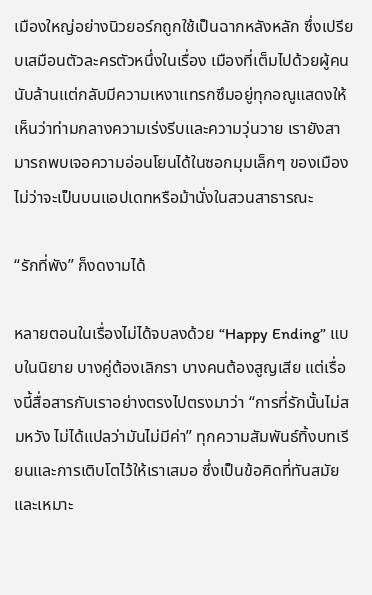เมืองใหญ่อย่างนิวยอร์กถูกใช้เป็นฉากหลังหลัก ซึ่งเปรียบเสมือนตัวละครตัวหนึ่งในเรื่อง เมืองที่เต็มไปด้วยผู้คนนับล้านแต่กลับมีความเหงาแทรกซึมอยู่ทุกอณูแสดงให้เห็นว่าท่ามกลางความเร่งรีบและความวุ่นวาย เรายังสามารถพบเจอความอ่อนโยนได้ในซอกมุมเล็กๆ ของเมือง ไม่ว่าจะเป็นบนแอปเดทหรือม้านั่งในสวนสาธารณะ

“รักที่พัง” ก็งดงามได้

หลายตอนในเรื่องไม่ได้จบลงด้วย “Happy Ending” แบบในนิยาย บางคู่ต้องเลิกรา บางคนต้องสูญเสีย แต่เรื่องนี้สื่อสารกับเราอย่างตรงไปตรงมาว่า “การที่รักนั้นไม่สมหวัง ไม่ได้แปลว่ามันไม่มีค่า” ทุกความสัมพันธ์ทิ้งบทเรียนและการเติบโตไว้ให้เราเสมอ ซึ่งเป็นข้อคิดที่ทันสมัยและเหมาะ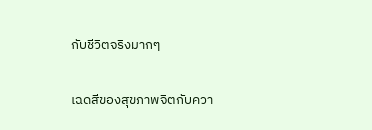กับชีวิตจริงมากๆ

เฉดสีของสุขภาพจิตกับควา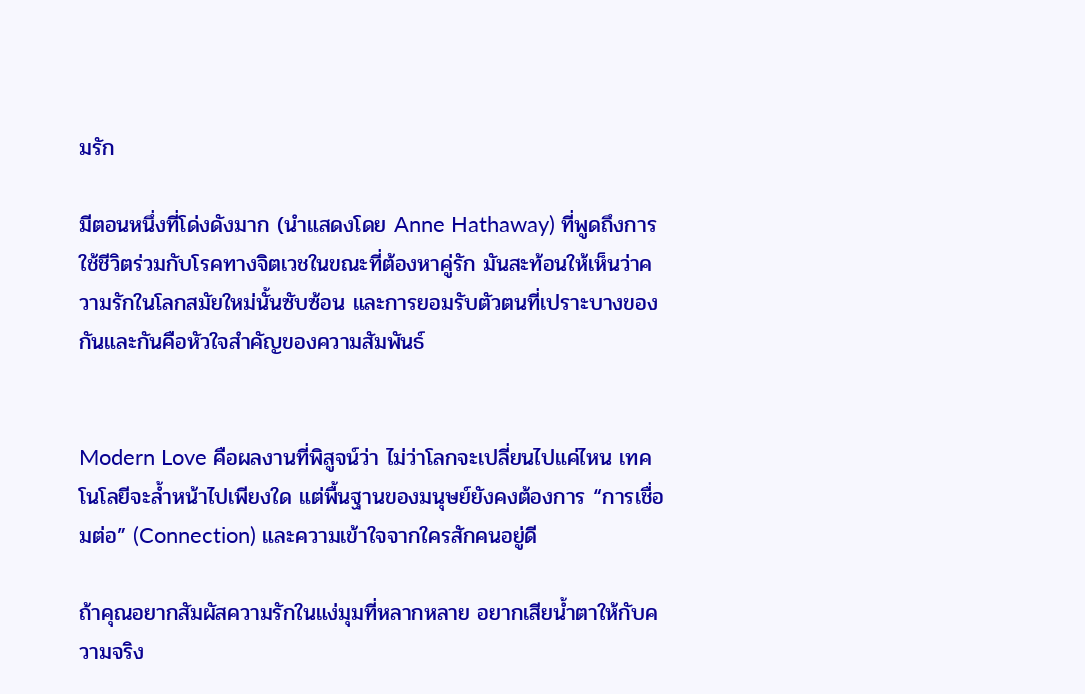มรัก

มีตอนหนึ่งที่โด่งดังมาก (นำแสดงโดย Anne Hathaway) ที่พูดถึงการใช้ชีวิตร่วมกับโรคทางจิตเวชในขณะที่ต้องหาคู่รัก มันสะท้อนให้เห็นว่าความรักในโลกสมัยใหม่นั้นซับซ้อน และการยอมรับตัวตนที่เปราะบางของกันและกันคือหัวใจสำคัญของความสัมพันธ์


Modern Love คือผลงานที่พิสูจน์ว่า ไม่ว่าโลกจะเปลี่ยนไปแค่ไหน เทคโนโลยีจะล้ำหน้าไปเพียงใด แต่พื้นฐานของมนุษย์ยังคงต้องการ “การเชื่อมต่อ” (Connection) และความเข้าใจจากใครสักคนอยู่ดี

ถ้าคุณอยากสัมผัสความรักในแง่มุมที่หลากหลาย อยากเสียน้ำตาให้กับความจริง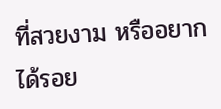ที่สวยงาม หรืออยากได้รอย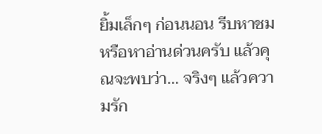ยิ้มเล็กๆ ก่อนนอน รีบหาชมหรือหาอ่านด่วนครับ แล้วคุณจะพบว่า… จริงๆ แล้วความรัก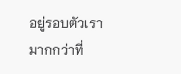อยู่รอบตัวเรามากกว่าที่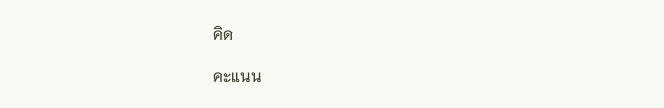คิด

คะแนน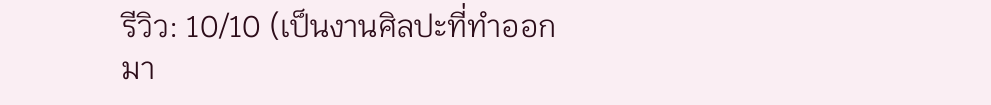รีวิว: 10/10 (เป็นงานศิลปะที่ทำออกมา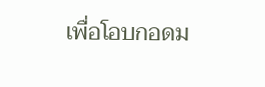เพื่อโอบกอดม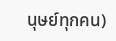นุษย์ทุกคน)